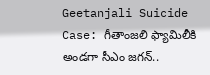Geetanjali Suicide Case: గీతాంజలి ఫ్యామిలీకి అండగా సీఎం జగన్..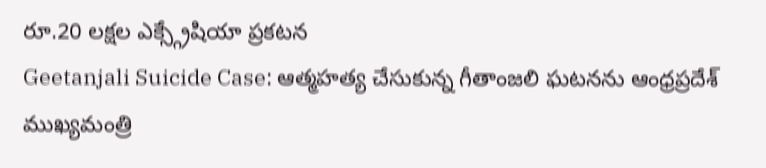రూ.20 లక్షల ఎక్స్గ్రేషియా ప్రకటన
Geetanjali Suicide Case: ఆత్మహత్య చేసుకున్న గీతాంజలి ఘటనను ఆంధ్రప్రదేశ్ ముఖ్యమంత్రి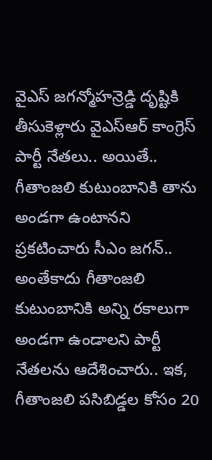వైఎస్ జగన్మోహన్రెడ్డి దృష్టికి తీసుకెళ్లారు వైఎస్ఆర్ కాంగ్రెస్ పార్టీ నేతలు.. అయితే.. గీతాంజలి కుటుంబానికి తాను అండగా ఉంటానని ప్రకటించారు సీఎం జగన్.. అంతేకాదు గీతాంజలి కుటుంబానికి అన్ని రకాలుగా అండగా ఉండాలని పార్టీ నేతలను ఆదేశించారు.. ఇక, గీతాంజలి పసిబిడ్డల కోసం 20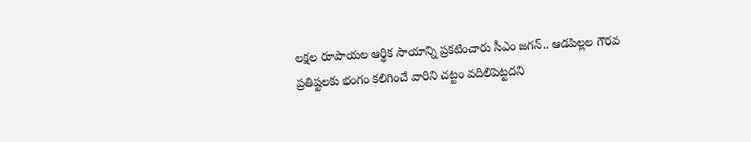లక్షల రూపాయల ఆర్థిక సాయాన్ని ప్రకటించారు సీఎం జగన్.. ఆడపిల్లల గౌరవ ప్రతిష్టలకు భంగం కలిగించే వారిని చట్టం వదిలిపెట్టదని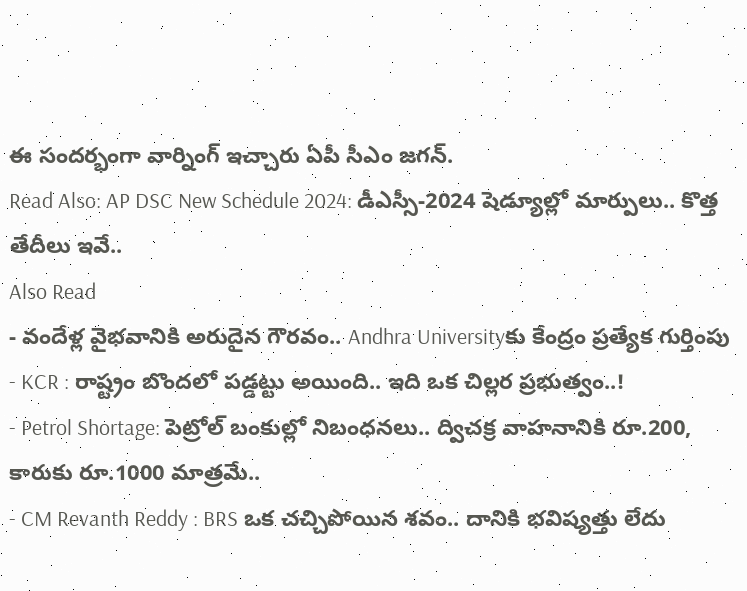ఈ సందర్భంగా వార్నింగ్ ఇచ్చారు ఏపీ సీఎం జగన్.
Read Also: AP DSC New Schedule 2024: డీఎస్సీ-2024 షెడ్యూల్లో మార్పులు.. కొత్త తేదీలు ఇవే..
Also Read
- వందేళ్ల వైభవానికి అరుదైన గౌరవం.. Andhra Universityకు కేంద్రం ప్రత్యేక గుర్తింపు
- KCR : రాష్ట్రం బొందలో పడ్డట్టు అయింది.. ఇది ఒక చిల్లర ప్రభుత్వం..!
- Petrol Shortage: పెట్రోల్ బంకుల్లో నిబంధనలు.. ద్విచక్ర వాహనానికి రూ.200, కారుకు రూ.1000 మాత్రమే..
- CM Revanth Reddy : BRS ఒక చచ్చిపోయిన శవం.. దానికి భవిష్యత్తు లేదు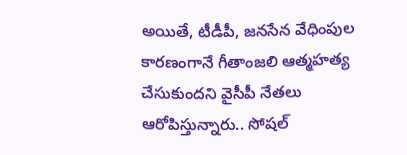అయితే, టీడీపీ, జనసేన వేధింపుల కారణంగానే గీతాంజలి ఆత్మహత్య చేసుకుందని వైసీపీ నేతలు ఆరోపిస్తున్నారు.. సోషల్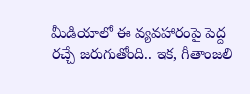మీడియాలో ఈ వ్యవహారంపై పెద్ద రచ్చే జరుగుతోంది.. ఇక, గీతాంజలి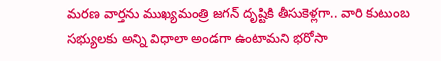మరణ వార్తను ముఖ్యమంత్రి జగన్ దృష్టికి తీసుకెళ్లగా.. వారి కుటుంబ సభ్యులకు అన్ని విధాలా అండగా ఉంటామని భరోసా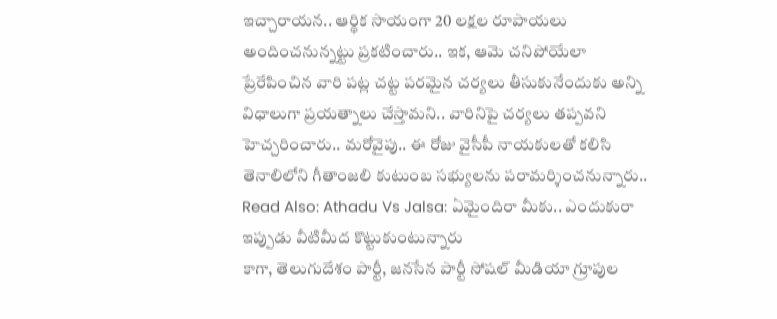ఇచ్చారాయన.. ఆర్థిక సాయంగా 20 లక్షల రూపాయలు అందించనున్నట్టు ప్రకటించారు.. ఇక, ఆమె చనిపోయేలా ప్రేరేపించిన వారి పట్ల చట్ట పరమైన చర్యలు తీసుకునేందుకు అన్ని విధాలుగా ప్రయత్నాలు చేస్తామని.. వారినిపై చర్యలు తప్పవని హెచ్చరించారు.. మరోవైపు.. ఈ రోజు వైసీపీ నాయకులతో కలిసి తెనాలిలోని గీతాంజలి కుటుంబ సభ్యులను పరామర్శించనున్నారు..
Read Also: Athadu Vs Jalsa: ఏమైందిరా మీకు.. ఎందుకురా ఇప్పుడు వీటిమీద కొట్టుకుంటున్నారు
కాగా, తెలుగుదేశం పార్టీ, జనసేన పార్టీ సోషల్ మీడియా గ్రూపుల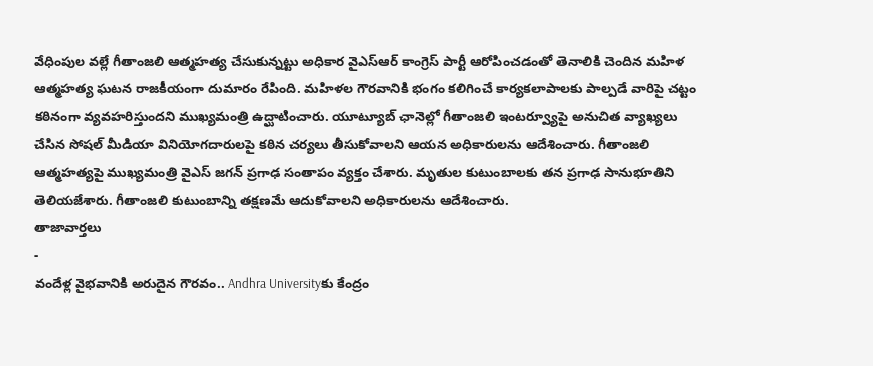వేధింపుల వల్లే గీతాంజలి ఆత్మహత్య చేసుకున్నట్టు అధికార వైఎస్ఆర్ కాంగ్రెస్ పార్టీ ఆరోపించడంతో తెనాలికి చెందిన మహిళ ఆత్మహత్య ఘటన రాజకీయంగా దుమారం రేపింది. మహిళల గౌరవానికి భంగం కలిగించే కార్యకలాపాలకు పాల్పడే వారిపై చట్టం కఠినంగా వ్యవహరిస్తుందని ముఖ్యమంత్రి ఉద్ఘాటించారు. యూట్యూబ్ ఛానెల్లో గీతాంజలి ఇంటర్వ్యూపై అనుచిత వ్యాఖ్యలు చేసిన సోషల్ మీడియా వినియోగదారులపై కఠిన చర్యలు తీసుకోవాలని ఆయన అధికారులను ఆదేశించారు. గీతాంజలి ఆత్మహత్యపై ముఖ్యమంత్రి వైఎస్ జగన్ ప్రగాఢ సంతాపం వ్యక్తం చేశారు. మృతుల కుటుంబాలకు తన ప్రగాఢ సానుభూతిని తెలియజేశారు. గీతాంజలి కుటుంబాన్ని తక్షణమే ఆదుకోవాలని అధికారులను ఆదేశించారు.
తాజావార్తలు
-
వందేళ్ల వైభవానికి అరుదైన గౌరవం.. Andhra Universityకు కేంద్రం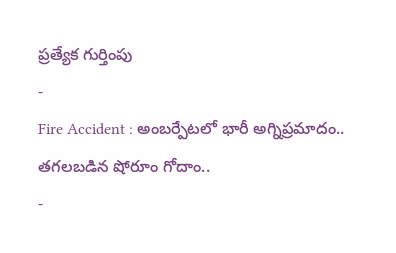ప్రత్యేక గుర్తింపు
-
Fire Accident : అంబర్పేటలో భారీ అగ్నిప్రమాదం.. తగలబడిన షోరూం గోదాం..
-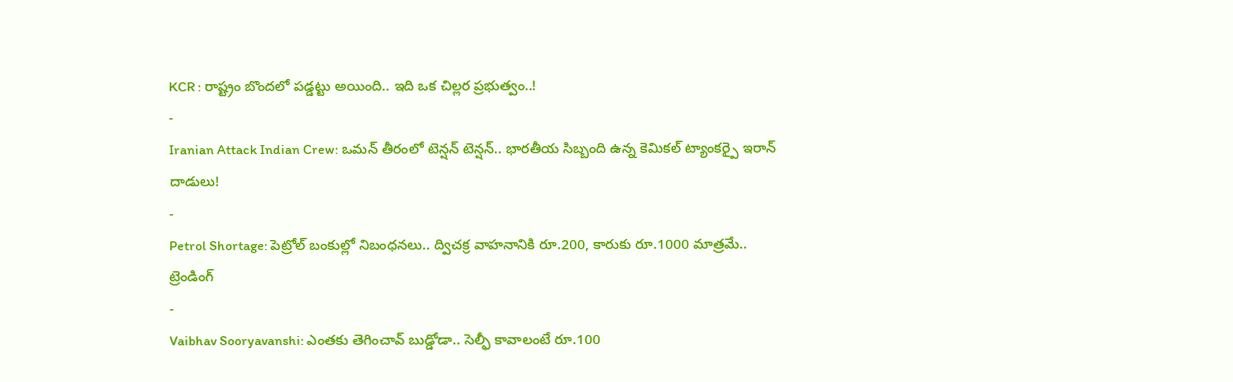KCR : రాష్ట్రం బొందలో పడ్డట్టు అయింది.. ఇది ఒక చిల్లర ప్రభుత్వం..!
-
Iranian Attack Indian Crew: ఒమన్ తీరంలో టెన్షన్ టెన్షన్.. భారతీయ సిబ్బంది ఉన్న కెమికల్ ట్యాంకర్పై ఇరాన్ దాడులు!
-
Petrol Shortage: పెట్రోల్ బంకుల్లో నిబంధనలు.. ద్విచక్ర వాహనానికి రూ.200, కారుకు రూ.1000 మాత్రమే..
ట్రెండింగ్
-
Vaibhav Sooryavanshi: ఎంతకు తెగించావ్ బుడ్డోడా.. సెల్ఫీ కావాలంటే రూ.100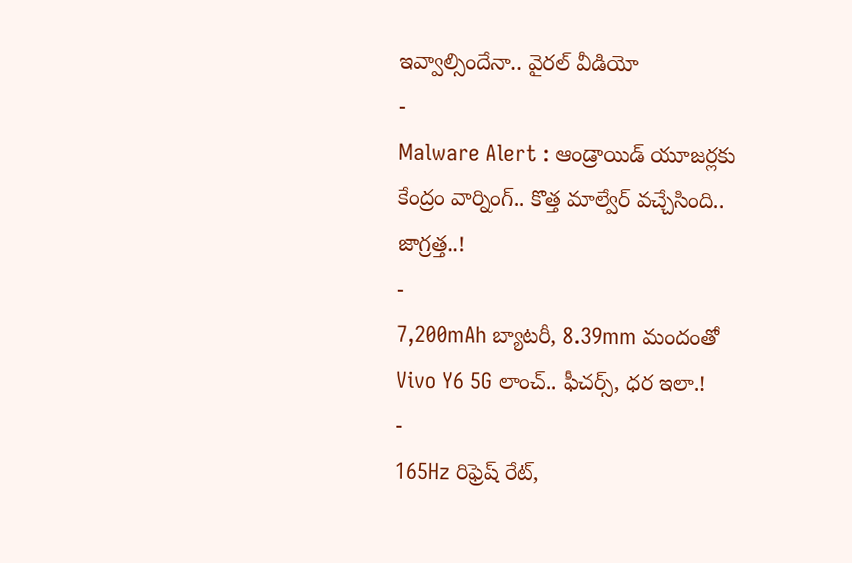ఇవ్వాల్సిందేనా.. వైరల్ వీడియో
-
Malware Alert : ఆండ్రాయిడ్ యూజర్లకు కేంద్రం వార్నింగ్.. కొత్త మాల్వేర్ వచ్చేసింది.. జాగ్రత్త..!
-
7,200mAh బ్యాటరీ, 8.39mm మందంతో Vivo Y6 5G లాంచ్.. ఫీచర్స్, ధర ఇలా.!
-
165Hz రిఫ్రెష్ రేట్,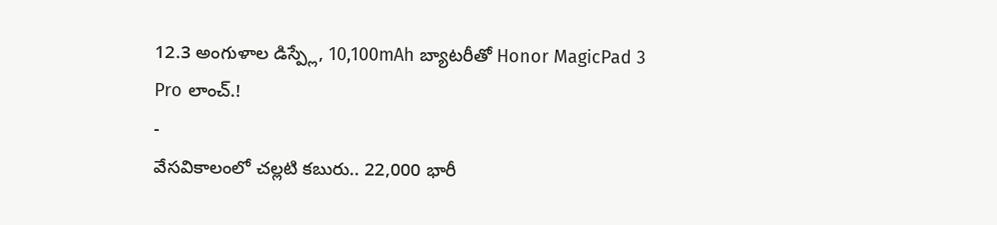12.3 అంగుళాల డిస్ప్లే, 10,100mAh బ్యాటరీతో Honor MagicPad 3 Pro లాంచ్.!
-
వేసవికాలంలో చల్లటి కబురు.. 22,000 భారీ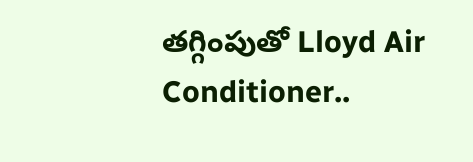తగ్గింపుతో Lloyd Air Conditioner..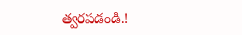త్వరపడండి.!